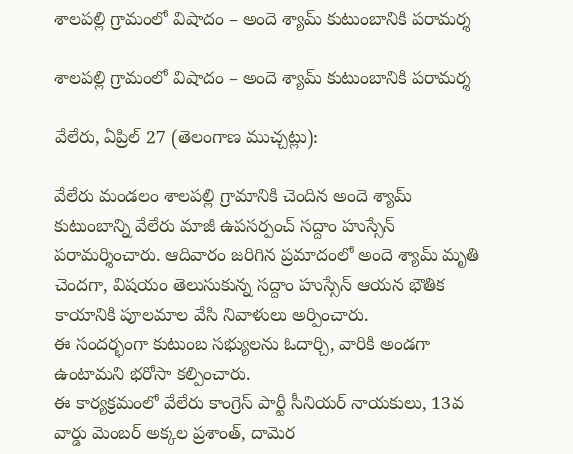శాలపల్లి గ్రామంలో విషాదం – అందె శ్యామ్ కుటుంబానికి పరామర్శ

శాలపల్లి గ్రామంలో విషాదం – అందె శ్యామ్ కుటుంబానికి పరామర్శ

వేలేరు, ఏప్రిల్ 27 (తెలంగాణ ముచ్చట్లు):

వేలేరు మండలం శాలపల్లి గ్రామానికి చెందిన అందె శ్యామ్ కుటుంబాన్ని వేలేరు మాజీ ఉపసర్పంచ్ సద్దాం హుస్సేన్ పరామర్శించారు. ఆదివారం జరిగిన ప్రమాదంలో అందె శ్యామ్ మృతి చెందగా, విషయం తెలుసుకున్న సద్దాం హుస్సేన్ ఆయన భౌతిక కాయానికి పూలమాల వేసి నివాళులు అర్పించారు.
ఈ సందర్భంగా కుటుంబ సభ్యులను ఓదార్చి, వారికి అండగా ఉంటామని భరోసా కల్పించారు.
ఈ కార్యక్రమంలో వేలేరు కాంగ్రెస్ పార్టీ సీనియర్ నాయకులు, 13వ వార్డు మెంబర్ అక్కల ప్రశాంత్, దామెర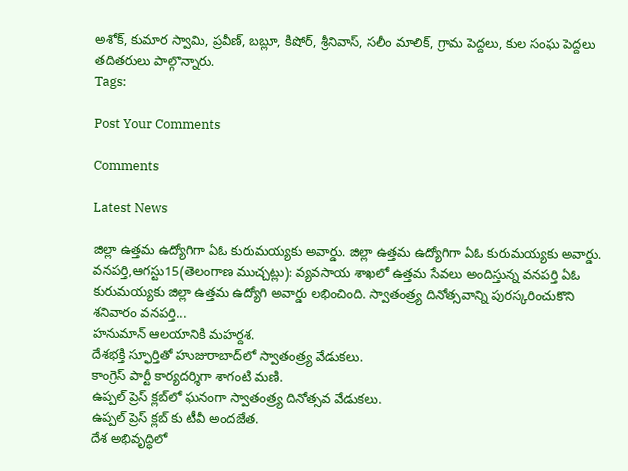అశోక్, కుమార స్వామి, ప్రవీణ్, బబ్లూ, కిషోర్, శ్రీనివాస్, సలీం మాలిక్, గ్రామ పెద్దలు, కుల సంఘ పెద్దలు తదితరులు పాల్గొన్నారు.
Tags:

Post Your Comments

Comments

Latest News

జిల్లా ఉత్తమ ఉద్యోగిగా ఏఓ కురుమయ్యకు అవార్డు. జిల్లా ఉత్తమ ఉద్యోగిగా ఏఓ కురుమయ్యకు అవార్డు.
వనపర్తి,ఆగస్టు15(తెలంగాణ ముచ్చట్లు): వ్యవసాయ శాఖలో ఉత్తమ సేవలు అందిస్తున్న వనపర్తి ఏఓ కురుమయ్యకు జిల్లా ఉత్తమ ఉద్యోగి అవార్డు లభించింది. స్వాతంత్ర్య దినోత్సవాన్ని పురస్కరించుకొని శనివారం వనపర్తి...
హనుమాన్ ఆలయానికి మహర్దశ.
దేశభక్తి స్ఫూర్తితో హుజురాబాద్‌లో స్వాతంత్ర్య వేడుకలు.
కాంగ్రెస్ పార్టీ కార్యదర్శిగా శాగంటి మణి.
ఉప్పల్ ప్రెస్ క్లబ్‌లో ఘనంగా స్వాతంత్ర్య దినోత్సవ వేడుకలు.
ఉప్పల్ ప్రెస్ క్లబ్‌ కు టీవీ అందజేత.
దేశ అభివృద్ధిలో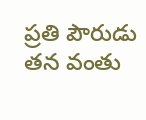ప్రతి పౌరుడు తన వంతు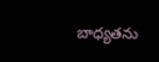బాధ్యతను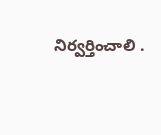నిర్వర్తించాలి .